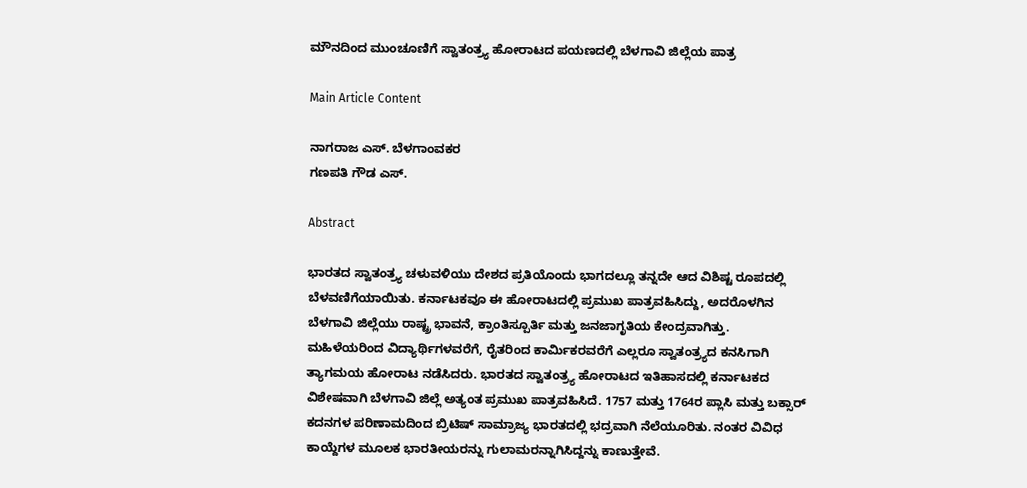ಮೌನದಿಂದ ಮುಂಚೂಣಿಗೆ ಸ್ವಾತಂತ್ರ್ಯ ಹೋರಾಟದ ಪಯಣದಲ್ಲಿ ಬೆಳಗಾವಿ ಜಿಲ್ಲೆಯ ಪಾತ್ರ

Main Article Content

ನಾಗರಾಜ ಎಸ್. ಬೆಳಗಾಂವಕರ
ಗಣಪತಿ ಗೌಡ ಎಸ್.

Abstract

ಭಾರತದ ಸ್ವಾತಂತ್ರ್ಯ ಚಳುವಳಿಯು ದೇಶದ ಪ್ರತಿಯೊಂದು ಭಾಗದಲ್ಲೂ ತನ್ನದೇ ಆದ ವಿಶಿಷ್ಟ ರೂಪದಲ್ಲಿ ಬೆಳವಣಿಗೆಯಾಯಿತು. ಕರ್ನಾಟಕವೂ ಈ ಹೋರಾಟದಲ್ಲಿ ಪ್ರಮುಖ ಪಾತ್ರವಹಿಸಿದ್ದು, ಅದರೊಳಗಿನ ಬೆಳಗಾವಿ ಜಿಲ್ಲೆಯು ರಾಷ್ಟ್ರ ಭಾವನೆ, ಕ್ರಾಂತಿಸ್ಪೂರ್ತಿ ಮತ್ತು ಜನಜಾಗೃತಿಯ ಕೇಂದ್ರವಾಗಿತ್ತು. ಮಹಿಳೆಯರಿಂದ ವಿದ್ಯಾರ್ಥಿಗಳವರೆಗೆ, ರೈತರಿಂದ ಕಾರ್ಮಿಕರವರೆಗೆ ಎಲ್ಲರೂ ಸ್ವಾತಂತ್ರ್ಯದ ಕನಸಿಗಾಗಿ ತ್ಯಾಗಮಯ ಹೋರಾಟ ನಡೆಸಿದರು. ಭಾರತದ ಸ್ವಾತಂತ್ರ್ಯ ಹೋರಾಟದ ಇತಿಹಾಸದಲ್ಲಿ ಕರ್ನಾಟಕದ ವಿಶೇಷವಾಗಿ ಬೆಳಗಾವಿ ಜಿಲ್ಲೆ ಅತ್ಯಂತ ಪ್ರಮುಖ ಪಾತ್ರವಹಿಸಿದೆ. 1757 ಮತ್ತು 1764ರ ಪ್ಲಾಸಿ ಮತ್ತು ಬಕ್ಸಾರ್ ಕದನಗಳ ಪರಿಣಾಮದಿಂದ ಬ್ರಿಟಿಷ್ ಸಾಮ್ರಾಜ್ಯ ಭಾರತದಲ್ಲಿ ಭದ್ರವಾಗಿ ನೆಲೆಯೂರಿತು. ನಂತರ ವಿವಿಧ ಕಾಯ್ದೆಗಳ ಮೂಲಕ ಭಾರತೀಯರನ್ನು ಗುಲಾಮರನ್ನಾಗಿಸಿದ್ದನ್ನು ಕಾಣುತ್ತೇವೆ.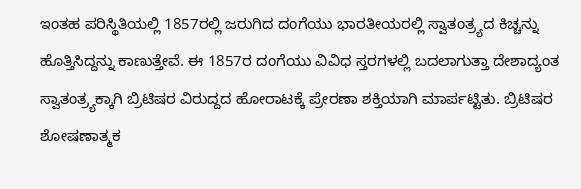ಇಂತಹ ಪರಿಸ್ಥಿತಿಯಲ್ಲಿ 1857ರಲ್ಲಿ ಜರುಗಿದ ದಂಗೆಯು ಭಾರತೀಯರಲ್ಲಿ ಸ್ವಾತಂತ್ರ್ಯದ ಕಿಚ್ಚನ್ನು ಹೊತ್ತಿಸಿದ್ದನ್ನು ಕಾಣುತ್ತೇವೆ. ಈ 1857ರ ದಂಗೆಯು ವಿವಿಧ ಸ್ತರಗಳಲ್ಲಿ ಬದಲಾಗುತ್ತಾ ದೇಶಾದ್ಯಂತ ಸ್ವಾತಂತ್ರ್ಯಕ್ಕಾಗಿ ಬ್ರಿಟಿಷರ ವಿರುದ್ದದ ಹೋರಾಟಕ್ಕೆ ಪ್ರೇರಣಾ ಶಕ್ತಿಯಾಗಿ ಮಾರ್ಪಟ್ಟಿತು. ಬ್ರಿಟಿಷರ ಶೋಷಣಾತ್ಮಕ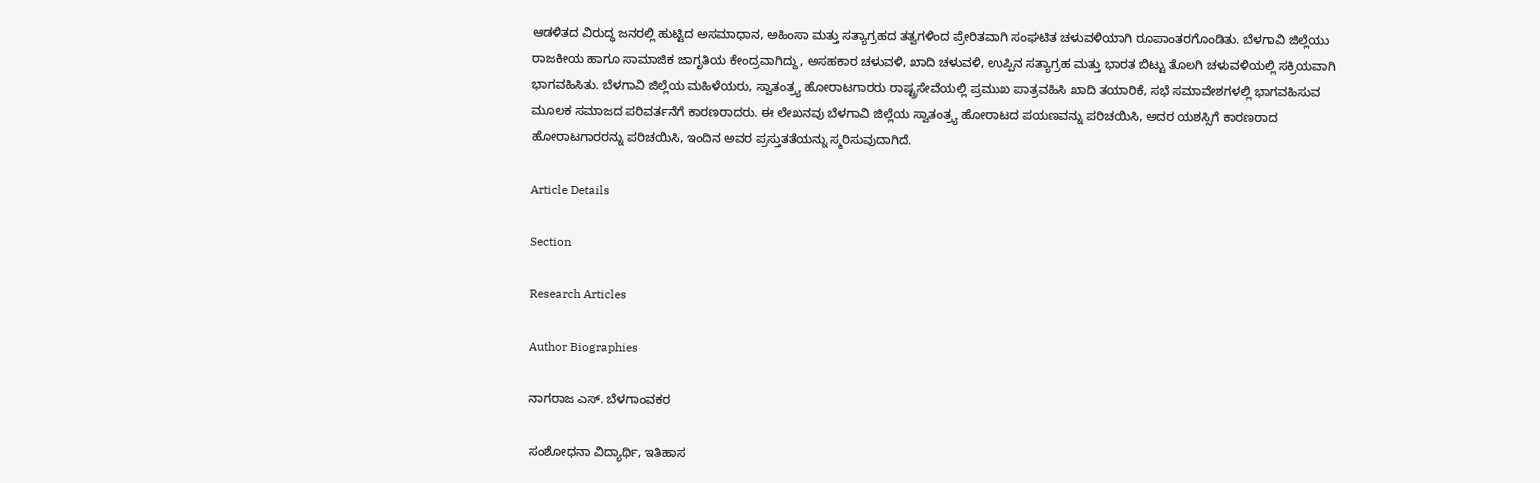ಆಡಳಿತದ ವಿರುದ್ಧ ಜನರಲ್ಲಿ ಹುಟ್ಟಿದ ಅಸಮಾಧಾನ, ಅಹಿಂಸಾ ಮತ್ತು ಸತ್ಯಾಗ್ರಹದ ತತ್ವಗಳಿಂದ ಪ್ರೇರಿತವಾಗಿ ಸಂಘಟಿತ ಚಳುವಳಿಯಾಗಿ ರೂಪಾಂತರಗೊಂಡಿತು. ಬೆಳಗಾವಿ ಜಿಲ್ಲೆಯು ರಾಜಕೀಯ ಹಾಗೂ ಸಾಮಾಜಿಕ ಜಾಗೃತಿಯ ಕೇಂದ್ರವಾಗಿದ್ದು, ಅಸಹಕಾರ ಚಳುವಳಿ, ಖಾದಿ ಚಳುವಳಿ, ಉಪ್ಪಿನ ಸತ್ಯಾಗ್ರಹ ಮತ್ತು ಭಾರತ ಬಿಟ್ಟು ತೊಲಗಿ ಚಳುವಳಿಯಲ್ಲಿ ಸಕ್ರಿಯವಾಗಿ ಭಾಗವಹಿಸಿತು. ಬೆಳಗಾವಿ ಜಿಲ್ಲೆಯ ಮಹಿಳೆಯರು, ಸ್ವಾತಂತ್ರ್ಯ ಹೋರಾಟಗಾರರು ರಾಷ್ಟ್ರಸೇವೆಯಲ್ಲಿ ಪ್ರಮುಖ ಪಾತ್ರವಹಿಸಿ ಖಾದಿ ತಯಾರಿಕೆ, ಸಭೆ ಸಮಾವೇಶಗಳಲ್ಲಿ ಭಾಗವಹಿಸುವ ಮೂಲಕ ಸಮಾಜದ ಪರಿವರ್ತನೆಗೆ ಕಾರಣರಾದರು. ಈ ಲೇಖನವು ಬೆಳಗಾವಿ ಜಿಲ್ಲೆಯ ಸ್ವಾತಂತ್ರ್ಯ ಹೋರಾಟದ ಪಯಣವನ್ನು ಪರಿಚಯಿಸಿ, ಅದರ ಯಶಸ್ಸಿಗೆ ಕಾರಣರಾದ ಹೋರಾಟಗಾರರನ್ನು ಪರಿಚಯಿಸಿ, ಇಂದಿನ ಅವರ ಪ್ರಸ್ತುತತೆಯನ್ನು ಸ್ಮರಿಸುವುದಾಗಿದೆ.

Article Details

Section

Research Articles

Author Biographies

ನಾಗರಾಜ ಎಸ್. ಬೆಳಗಾಂವಕರ

ಸಂಶೋಧನಾ ವಿದ್ಯಾರ್ಥಿ, ಇತಿಹಾಸ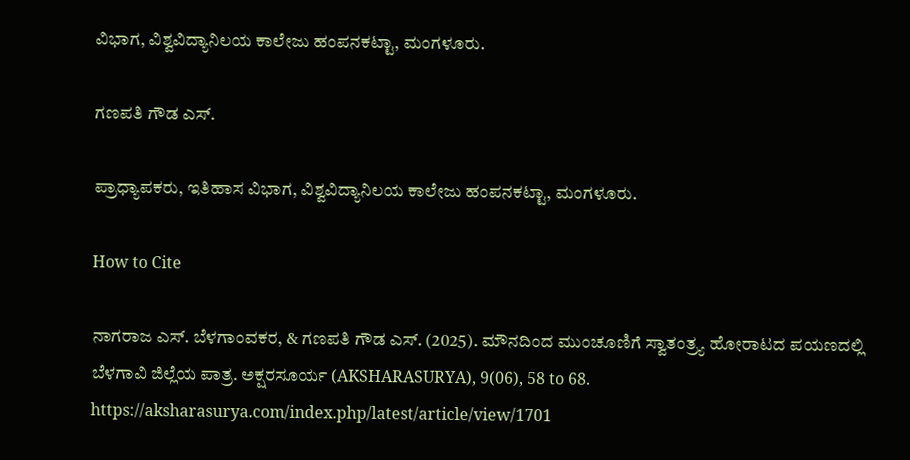ವಿಭಾಗ, ವಿಶ್ವವಿದ್ಯಾನಿಲಯ ಕಾಲೇಜು ಹಂಪನಕಟ್ಟಾ, ಮಂಗಳೂರು.

ಗಣಪತಿ ಗೌಡ ಎಸ್.

ಪ್ರಾಧ್ಯಾಪಕರು, ಇತಿಹಾಸ ವಿಭಾಗ, ವಿಶ್ವವಿದ್ಯಾನಿಲಯ ಕಾಲೇಜು ಹಂಪನಕಟ್ಟಾ, ಮಂಗಳೂರು.

How to Cite

ನಾಗರಾಜ ಎಸ್. ಬೆಳಗಾಂವಕರ, & ಗಣಪತಿ ಗೌಡ ಎಸ್. (2025). ಮೌನದಿಂದ ಮುಂಚೂಣಿಗೆ ಸ್ವಾತಂತ್ರ್ಯ ಹೋರಾಟದ ಪಯಣದಲ್ಲಿ ಬೆಳಗಾವಿ ಜಿಲ್ಲೆಯ ಪಾತ್ರ. ಅಕ್ಷರಸೂರ್ಯ (AKSHARASURYA), 9(06), 58 to 68. https://aksharasurya.com/index.php/latest/article/view/1701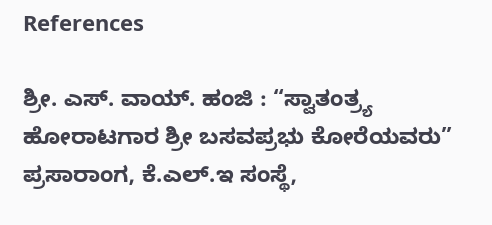References

ಶ್ರೀ. ಎಸ್. ವಾಯ್. ಹಂಜಿ : “ಸ್ವಾತಂತ್ರ್ಯ ಹೋರಾಟಗಾರ ಶ್ರೀ ಬಸವಪ್ರಭು ಕೋರೆಯವರು” ಪ್ರಸಾರಾಂಗ, ಕೆ.ಎಲ್.ಇ ಸಂಸ್ಥೆ,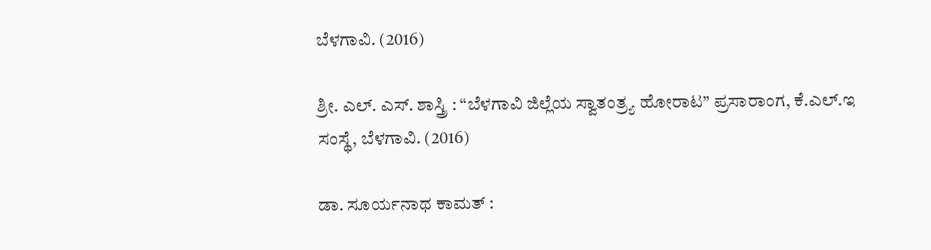ಬೆಳಗಾವಿ. (2016)

ಶ್ರೀ. ಎಲ್. ಎಸ್. ಶಾಸ್ತ್ರಿ : “ಬೆಳಗಾವಿ ಜಿಲ್ಲೆಯ ಸ್ವಾತಂತ್ರ್ಯ ಹೋರಾಟ” ಪ್ರಸಾರಾಂಗ, ಕೆ.ಎಲ್.ಇ ಸಂಸ್ಥೆ, ಬೆಳಗಾವಿ. (2016)

ಡಾ. ಸೂರ್ಯನಾಥ ಕಾಮತ್ :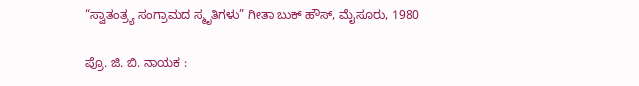“ಸ್ವಾತಂತ್ರ್ಯ ಸಂಗ್ರಾಮದ ಸ್ಮೃತಿಗಳು” ಗೀತಾ ಬುಕ್ ಹೌಸ್, ಮೈಸೂರು, 1980

ಪ್ರೊ. ಜಿ. ಬಿ. ನಾಯಕ :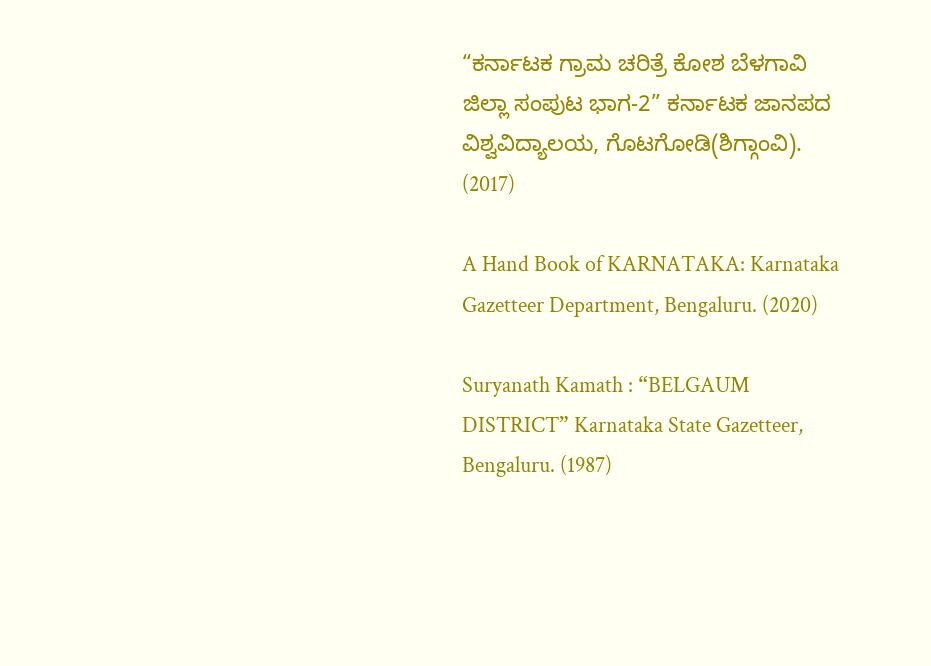“ಕರ್ನಾಟಕ ಗ್ರಾಮ ಚರಿತ್ರೆ ಕೋಶ ಬೆಳಗಾವಿ ಜಿಲ್ಲಾ ಸಂಪುಟ ಭಾಗ-2” ಕರ್ನಾಟಕ ಜಾನಪದ ವಿಶ್ವವಿದ್ಯಾಲಯ, ಗೊಟಗೋಡಿ(ಶಿಗ್ಗಾಂವಿ). (2017)

A Hand Book of KARNATAKA: Karnataka Gazetteer Department, Bengaluru. (2020)

Suryanath Kamath : “BELGAUM DISTRICT” Karnataka State Gazetteer, Bengaluru. (1987)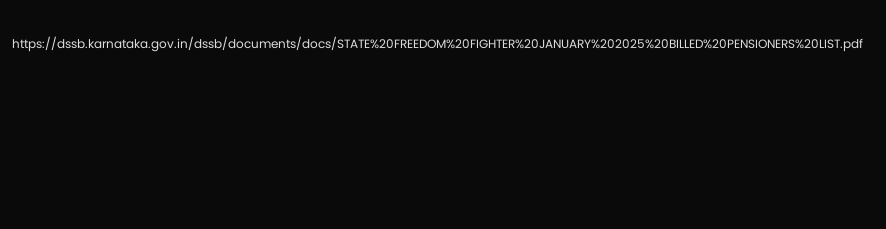https://dssb.karnataka.gov.in/dssb/documents/docs/STATE%20FREEDOM%20FIGHTER%20JANUARY%202025%20BILLED%20PENSIONERS%20LIST.pdf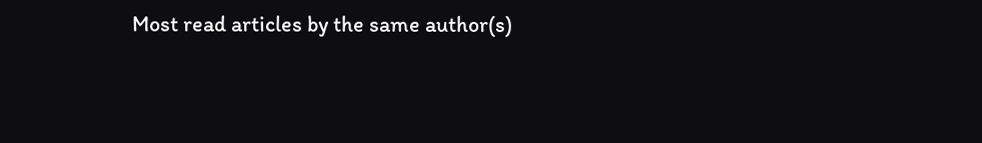Most read articles by the same author(s)